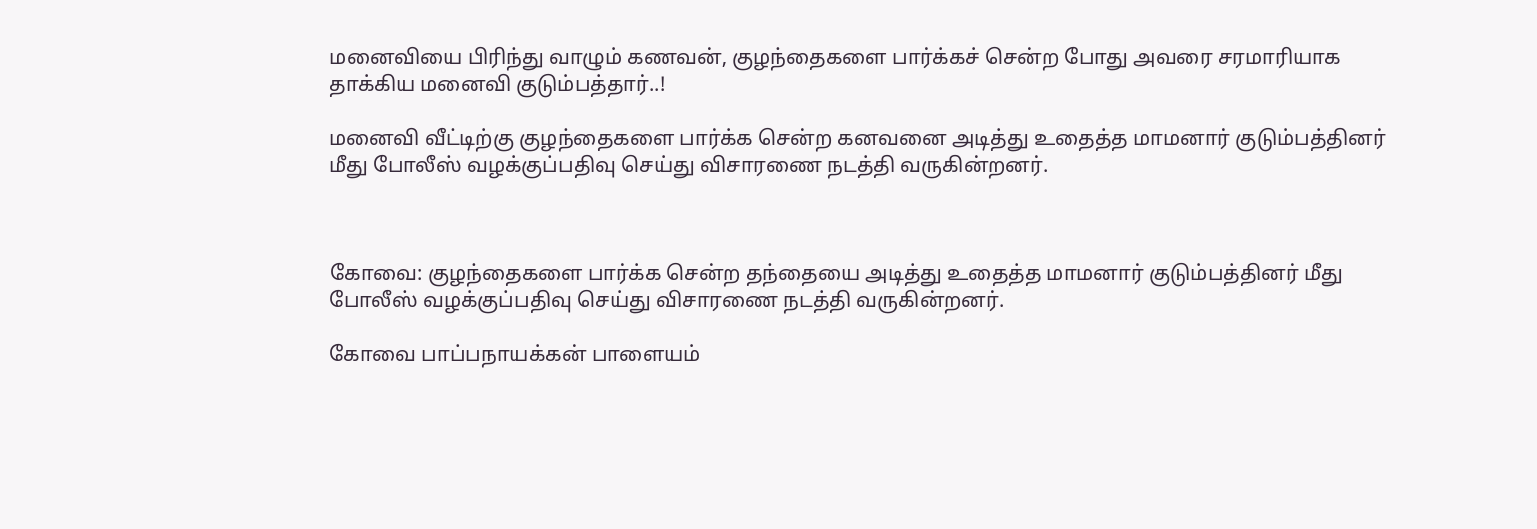மனைவியை பிரிந்து வாழும் கணவன், குழந்தைகளை பார்க்கச் சென்ற போது அவரை சரமாரியாக தாக்கிய மனைவி குடும்பத்தார்..!

மனைவி வீட்டிற்கு குழந்தைகளை பார்க்க சென்ற கனவனை அடித்து உதைத்த மாமனார் குடும்பத்தினர் மீது போலீஸ் வழக்குப்பதிவு செய்து விசாரணை நடத்தி வருகின்றனர்.



கோவை: குழந்தைகளை பார்க்க சென்ற தந்தையை அடித்து உதைத்த மாமனார் குடும்பத்தினர் மீது போலீஸ் வழக்குப்பதிவு செய்து விசாரணை நடத்தி வருகின்றனர்.

கோவை பாப்பநாயக்கன் பாளையம்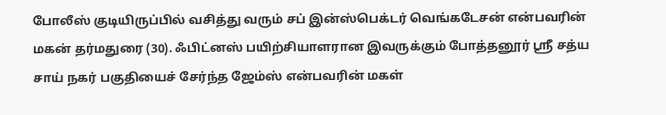போலீஸ் குடியிருப்பில் வசித்து வரும் சப் இன்ஸ்பெக்டர் வெங்கடேசன் என்பவரின் மகன் தர்மதுரை (30). ஃபிட்னஸ் பயிற்சியாளரான இவருக்கும் போத்தனூர் ஸ்ரீ சத்ய சாய் நகர் பகுதியைச் சேர்ந்த ஜேம்ஸ் என்பவரின் மகள்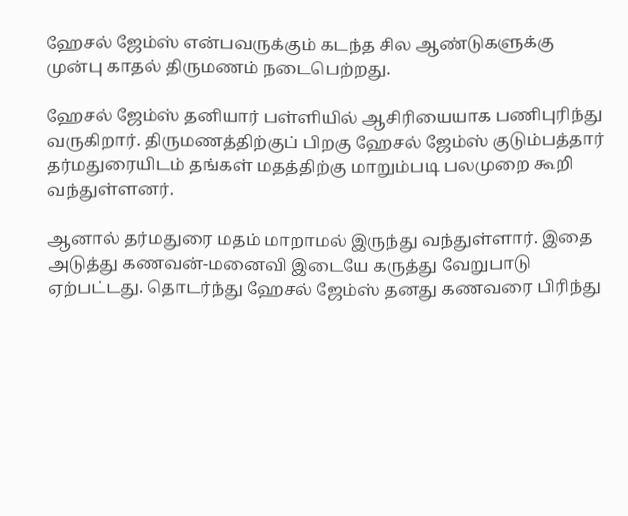ஹேசல் ஜேம்ஸ் என்பவருக்கும் கடந்த சில ஆண்டுகளுக்கு முன்பு காதல் திருமணம் நடைபெற்றது.

ஹேசல் ஜேம்ஸ் தனியார் பள்ளியில் ஆசிரியையாக பணிபுரிந்து வருகிறார். திருமணத்திற்குப் பிறகு ஹேசல் ஜேம்ஸ் குடும்பத்தார் தர்மதுரையிடம் தங்கள் மதத்திற்கு மாறும்படி பலமுறை கூறி வந்துள்ளனர்.

ஆனால் தர்மதுரை மதம் மாறாமல் இருந்து வந்துள்ளார். இதை அடுத்து கணவன்-மனைவி இடையே கருத்து வேறுபாடு ஏற்பட்டது. தொடர்ந்து ஹேசல் ஜேம்ஸ் தனது கணவரை பிரிந்து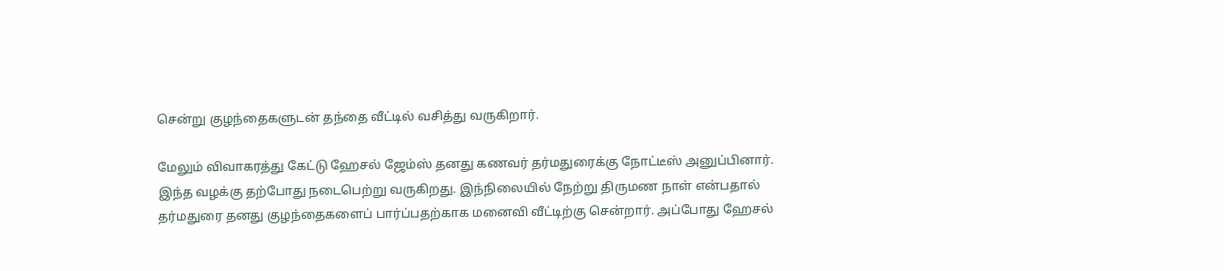சென்று குழந்தைகளுடன் தந்தை வீட்டில் வசித்து வருகிறார்.

மேலும் விவாகரத்து கேட்டு ஹேசல் ஜேம்ஸ் தனது கணவர் தர்மதுரைக்கு நோட்டீஸ் அனுப்பினார். இந்த வழக்கு தற்போது நடைபெற்று வருகிறது. இந்நிலையில் நேற்று திருமண நாள் என்பதால் தர்மதுரை தனது குழந்தைகளைப் பார்ப்பதற்காக மனைவி வீட்டிற்கு சென்றார். அப்போது ஹேசல்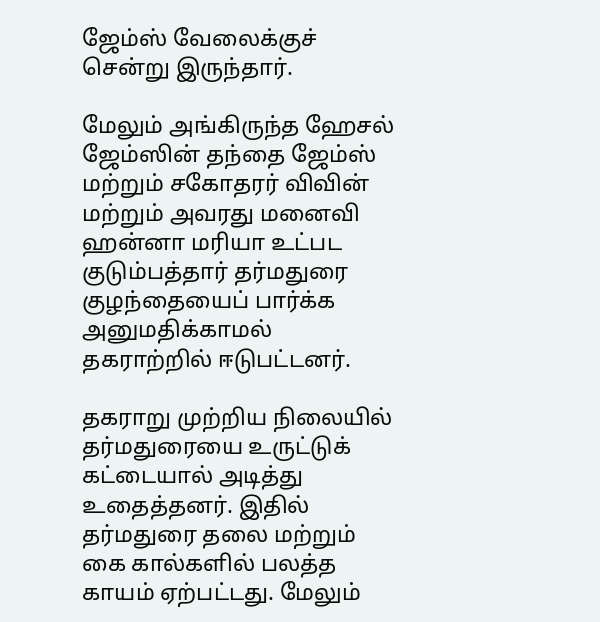ஜேம்ஸ் வேலைக்குச் சென்று இருந்தார்.

மேலும் அங்கிருந்த ஹேசல் ஜேம்ஸின் தந்தை ஜேம்ஸ் மற்றும் சகோதரர் விவின் மற்றும் அவரது மனைவி ஹன்னா மரியா உட்பட குடும்பத்தார் தர்மதுரை குழந்தையைப் பார்க்க அனுமதிக்காமல் தகராற்றில் ஈடுபட்டனர்.

தகராறு முற்றிய நிலையில் தர்மதுரையை உருட்டுக் கட்டையால் அடித்து உதைத்தனர். இதில் தர்மதுரை தலை மற்றும் கை கால்களில் பலத்த காயம் ஏற்பட்டது. மேலும்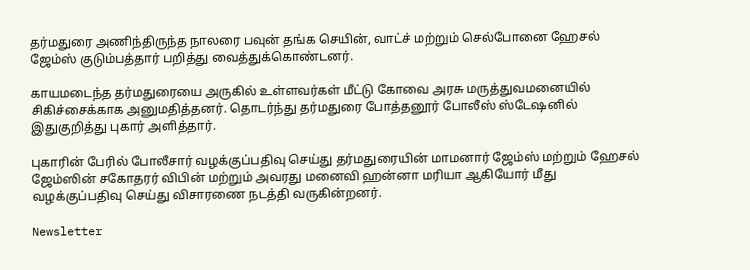தர்மதுரை அணிந்திருந்த நாலரை பவுன் தங்க செயின், வாட்ச் மற்றும் செல்போனை ஹேசல் ஜேம்ஸ் குடும்பத்தார் பறித்து வைத்துக்கொண்டனர்.

காயமடைந்த தர்மதுரையை அருகில் உள்ளவர்கள் மீட்டு கோவை அரசு மருத்துவமனையில் சிகிச்சைக்காக அனுமதித்தனர். தொடர்ந்து தர்மதுரை போத்தனூர் போலீஸ் ஸ்டேஷனில் இதுகுறித்து புகார் அளித்தார்.

புகாரின் பேரில் போலீசார் வழக்குப்பதிவு செய்து தர்மதுரையின் மாமனார் ஜேம்ஸ் மற்றும் ஹேசல் ஜேம்ஸின் சகோதரர் விபின் மற்றும் அவரது மனைவி ஹன்னா மரியா ஆகியோர் மீது வழக்குப்பதிவு செய்து விசாரணை நடத்தி வருகின்றனர்.

Newsletter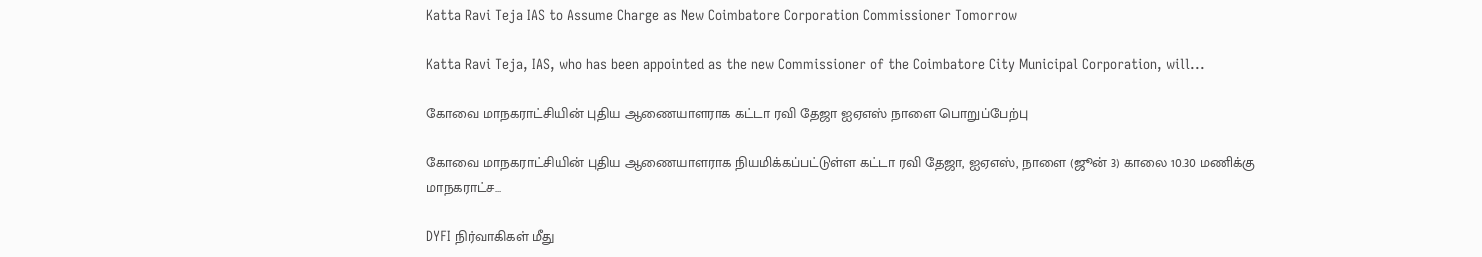Katta Ravi Teja IAS to Assume Charge as New Coimbatore Corporation Commissioner Tomorrow

Katta Ravi Teja, IAS, who has been appointed as the new Commissioner of the Coimbatore City Municipal Corporation, will...

கோவை மாநகராட்சியின் புதிய ஆணையாளராக கட்டா ரவி தேஜா ஐஏஎஸ் நாளை பொறுப்பேற்பு

கோவை மாநகராட்சியின் புதிய ஆணையாளராக நியமிக்கப்பட்டுள்ள கட்டா ரவி தேஜா, ஐஏஎஸ், நாளை (ஜூன் 3) காலை 10.30 மணிக்கு மாநகராட்ச...

DYFI நிர்வாகிகள் மீது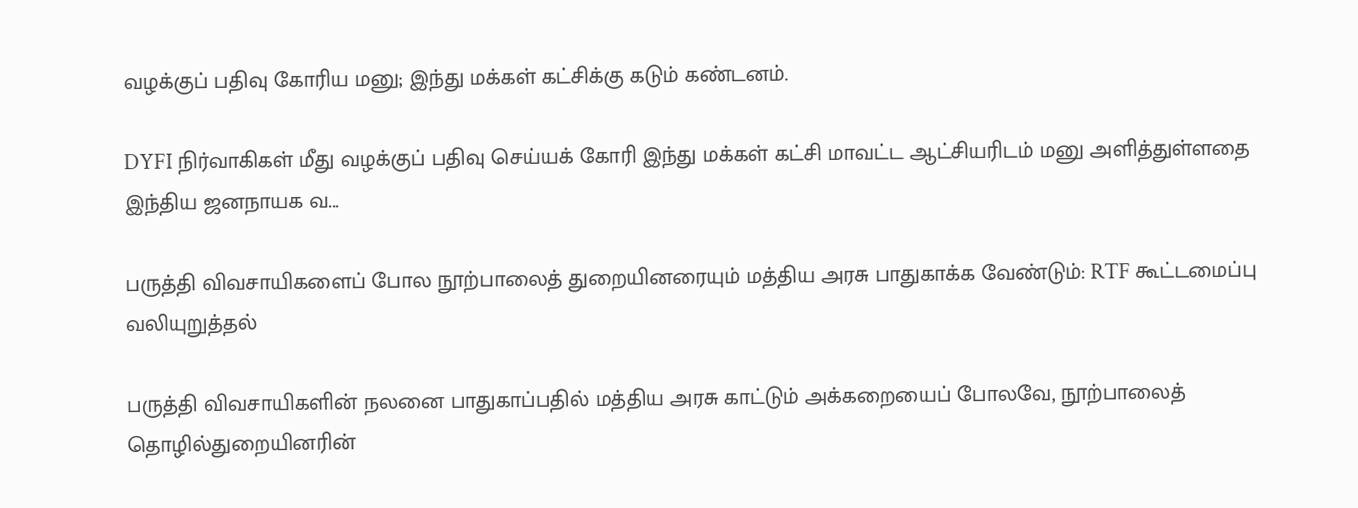வழக்குப் பதிவு கோரிய மனு; இந்து மக்கள் கட்சிக்கு கடும் கண்டனம்.

DYFI நிர்வாகிகள் மீது வழக்குப் பதிவு செய்யக் கோரி இந்து மக்கள் கட்சி மாவட்ட ஆட்சியரிடம் மனு அளித்துள்ளதை இந்திய ஜனநாயக வ...

பருத்தி விவசாயிகளைப் போல நூற்பாலைத் துறையினரையும் மத்திய அரசு பாதுகாக்க வேண்டும்: RTF கூட்டமைப்பு வலியுறுத்தல்

பருத்தி விவசாயிகளின் நலனை பாதுகாப்பதில் மத்திய அரசு காட்டும் அக்கறையைப் போலவே, நூற்பாலைத் தொழில்துறையினரின்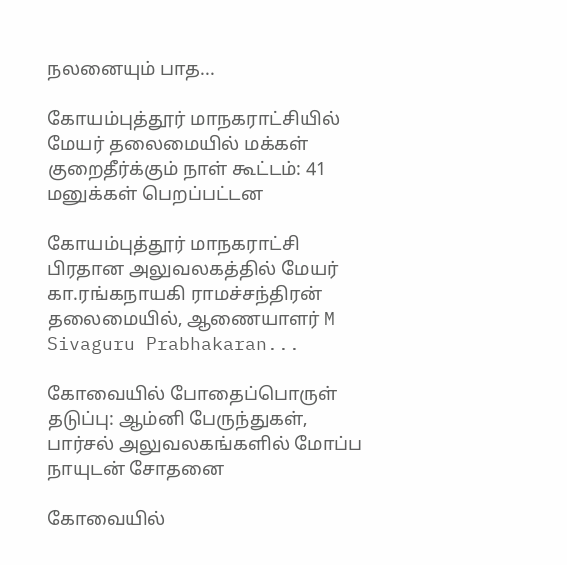நலனையும் பாத...

கோயம்புத்தூர் மாநகராட்சியில் மேயர் தலைமையில் மக்கள் குறைதீர்க்கும் நாள் கூட்டம்: 41 மனுக்கள் பெறப்பட்டன

கோயம்புத்தூர் மாநகராட்சி பிரதான அலுவலகத்தில் மேயர் கா.ரங்கநாயகி ராமச்சந்திரன் தலைமையில், ஆணையாளர் M Sivaguru Prabhakaran...

கோவையில் போதைப்பொருள் தடுப்பு: ஆம்னி பேருந்துகள், பார்சல் அலுவலகங்களில் மோப்ப நாயுடன் சோதனை

கோவையில்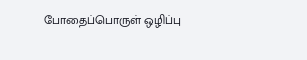போதைப்பொருள் ஒழிப்பு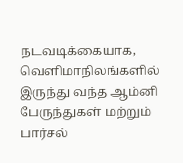நடவடிக்கையாக, வெளிமாநிலங்களில் இருந்து வந்த ஆம்னி பேருந்துகள் மற்றும் பார்சல்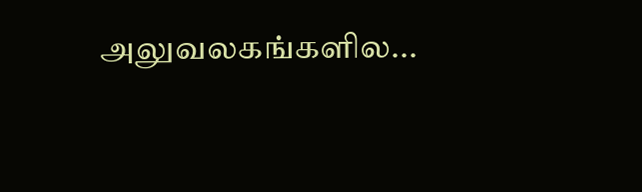அலுவலகங்களில...